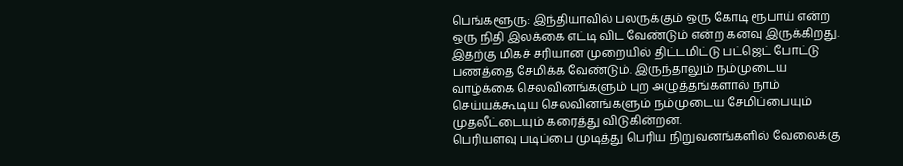பெங்களூரு: இந்தியாவில் பலருக்கும் ஒரு கோடி ரூபாய் என்ற ஒரு நிதி இலக்கை எட்டி விட வேண்டும் என்ற கனவு இருக்கிறது. இதற்கு மிகச் சரியான முறையில் திட்டமிட்டு பட்ஜெட் போட்டு பணத்தை சேமிக்க வேண்டும். இருந்தாலும் நம்முடைய வாழ்க்கை செலவினங்களும் புற அழுத்தங்களால் நாம் செய்யக்கூடிய செலவினங்களும் நம்முடைய சேமிப்பையும் முதலீட்டையும் கரைத்து விடுகின்றன.
பெரியளவு படிப்பை முடித்து பெரிய நிறுவனங்களில் வேலைக்கு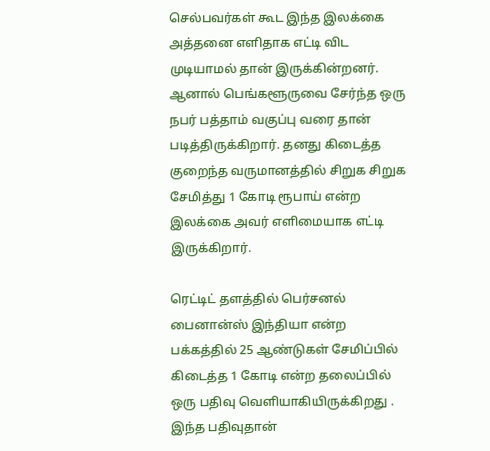செல்பவர்கள் கூட இந்த இலக்கை அத்தனை எளிதாக எட்டி விட முடியாமல் தான் இருக்கின்றனர். ஆனால் பெங்களூருவை சேர்ந்த ஒரு நபர் பத்தாம் வகுப்பு வரை தான் படித்திருக்கிறார். தனது கிடைத்த குறைந்த வருமானத்தில் சிறுக சிறுக சேமித்து 1 கோடி ரூபாய் என்ற இலக்கை அவர் எளிமையாக எட்டி இருக்கிறார்.

ரெட்டிட் தளத்தில் பெர்சனல் பைனான்ஸ் இந்தியா என்ற பக்கத்தில் 25 ஆண்டுகள் சேமிப்பில் கிடைத்த 1 கோடி என்ற தலைப்பில் ஒரு பதிவு வெளியாகியிருக்கிறது . இந்த பதிவுதான்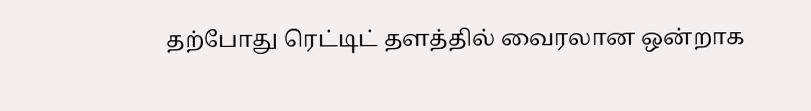தற்போது ரெட்டிட் தளத்தில் வைரலான ஒன்றாக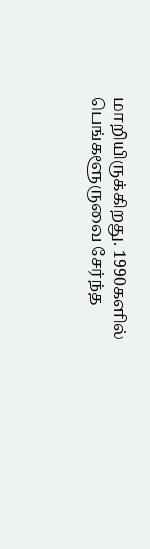மாறியிருக்கிறது. 1990களில் பெங்களூருவை சேர்ந்த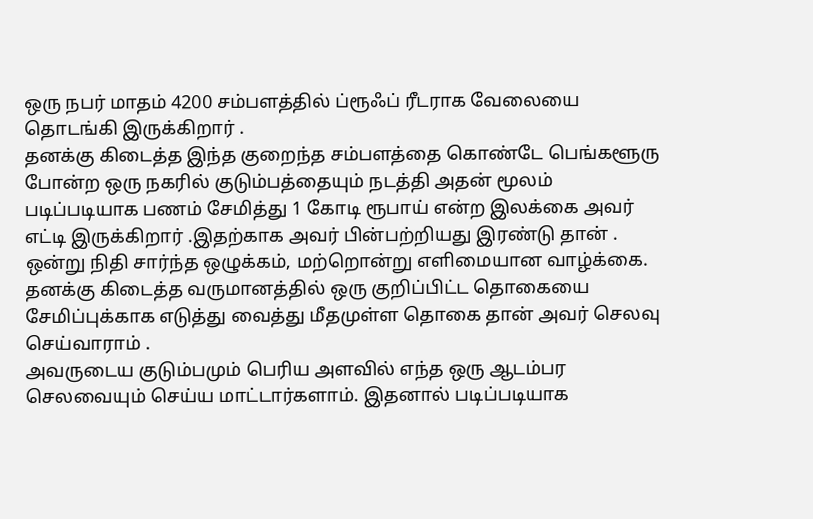ஒரு நபர் மாதம் 4200 சம்பளத்தில் ப்ரூஃப் ரீடராக வேலையை தொடங்கி இருக்கிறார் .
தனக்கு கிடைத்த இந்த குறைந்த சம்பளத்தை கொண்டே பெங்களூரு போன்ற ஒரு நகரில் குடும்பத்தையும் நடத்தி அதன் மூலம் படிப்படியாக பணம் சேமித்து 1 கோடி ரூபாய் என்ற இலக்கை அவர் எட்டி இருக்கிறார் .இதற்காக அவர் பின்பற்றியது இரண்டு தான் . ஒன்று நிதி சார்ந்த ஒழுக்கம், மற்றொன்று எளிமையான வாழ்க்கை. தனக்கு கிடைத்த வருமானத்தில் ஒரு குறிப்பிட்ட தொகையை சேமிப்புக்காக எடுத்து வைத்து மீதமுள்ள தொகை தான் அவர் செலவு செய்வாராம் .
அவருடைய குடும்பமும் பெரிய அளவில் எந்த ஒரு ஆடம்பர செலவையும் செய்ய மாட்டார்களாம். இதனால் படிப்படியாக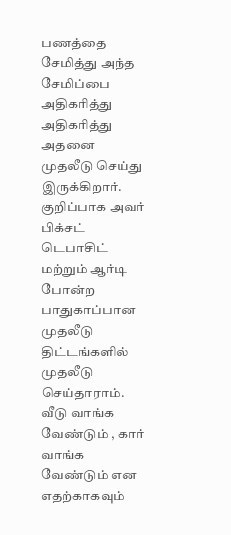பணத்தை சேமித்து அந்த சேமிப்பை அதிகரித்து அதிகரித்து அதனை முதலீடு செய்து இருக்கிறார். குறிப்பாக அவர் பிக்சட் டெபாசிட் மற்றும் ஆர்டி போன்ற பாதுகாப்பான முதலீடு திட்டங்களில் முதலீடு செய்தாராம்.
வீடு வாங்க வேண்டும் , கார் வாங்க வேண்டும் என எதற்காகவும்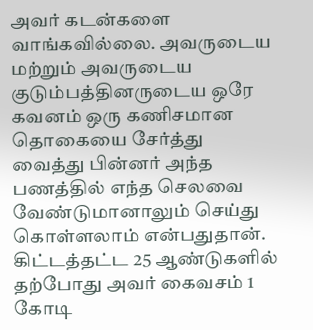அவர் கடன்களை வாங்கவில்லை. அவருடைய மற்றும் அவருடைய குடும்பத்தினருடைய ஒரே கவனம் ஒரு கணிசமான தொகையை சேர்த்து வைத்து பின்னர் அந்த பணத்தில் எந்த செலவை வேண்டுமானாலும் செய்து கொள்ளலாம் என்பதுதான். கிட்டத்தட்ட 25 ஆண்டுகளில் தற்போது அவர் கைவசம் 1 கோடி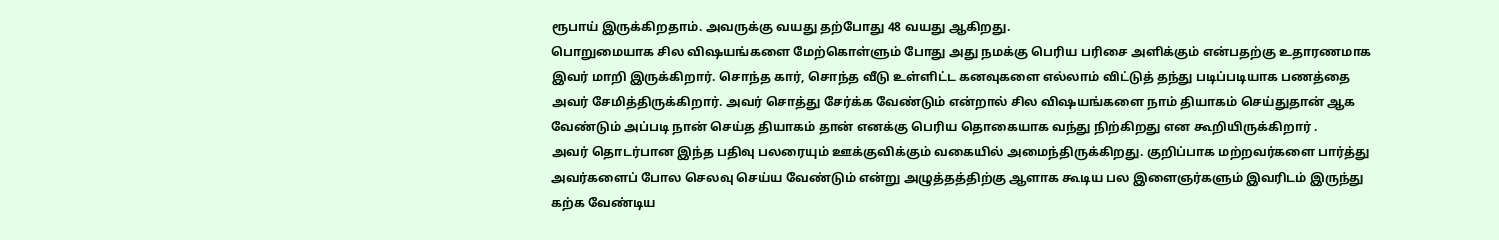ரூபாய் இருக்கிறதாம். அவருக்கு வயது தற்போது 48 வயது ஆகிறது.
பொறுமையாக சில விஷயங்களை மேற்கொள்ளும் போது அது நமக்கு பெரிய பரிசை அளிக்கும் என்பதற்கு உதாரணமாக இவர் மாறி இருக்கிறார். சொந்த கார், சொந்த வீடு உள்ளிட்ட கனவுகளை எல்லாம் விட்டுத் தந்து படிப்படியாக பணத்தை அவர் சேமித்திருக்கிறார். அவர் சொத்து சேர்க்க வேண்டும் என்றால் சில விஷயங்களை நாம் தியாகம் செய்துதான் ஆக வேண்டும் அப்படி நான் செய்த தியாகம் தான் எனக்கு பெரிய தொகையாக வந்து நிற்கிறது என கூறியிருக்கிறார் .
அவர் தொடர்பான இந்த பதிவு பலரையும் ஊக்குவிக்கும் வகையில் அமைந்திருக்கிறது. குறிப்பாக மற்றவர்களை பார்த்து அவர்களைப் போல செலவு செய்ய வேண்டும் என்று அழுத்தத்திற்கு ஆளாக கூடிய பல இளைஞர்களும் இவரிடம் இருந்து கற்க வேண்டிய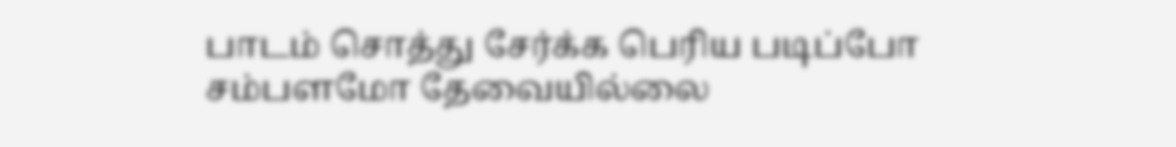பாடம் சொத்து சேர்க்க பெரிய படிப்போ சம்பளமோ தேவையில்லை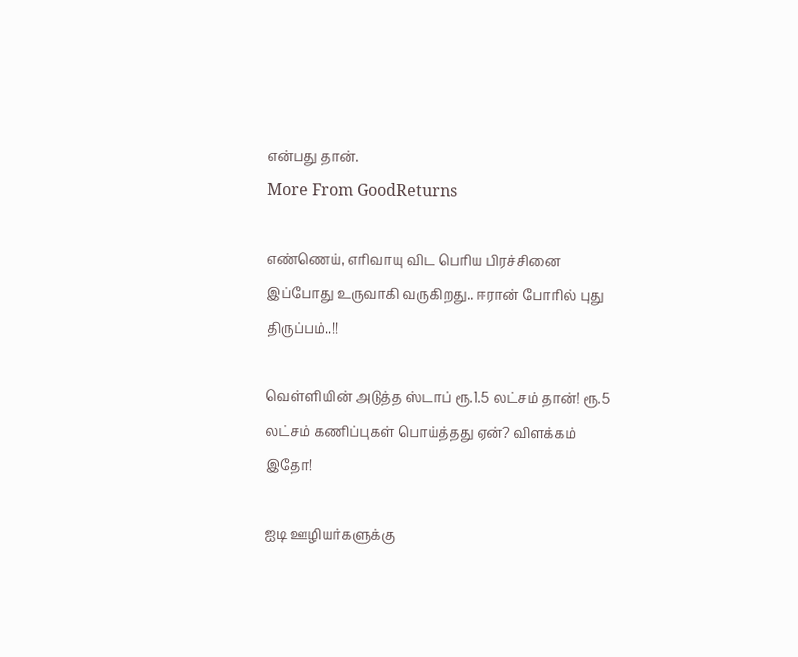என்பது தான்.
More From GoodReturns

எண்ணெய், எரிவாயு விட பெரிய பிரச்சினை இப்போது உருவாகி வருகிறது.. ஈரான் போரில் புது திருப்பம்..!!

வெள்ளியின் அடுத்த ஸ்டாப் ரூ.1.5 லட்சம் தான்! ரூ.5 லட்சம் கணிப்புகள் பொய்த்தது ஏன்? விளக்கம் இதோ!

ஐடி ஊழியர்களுக்கு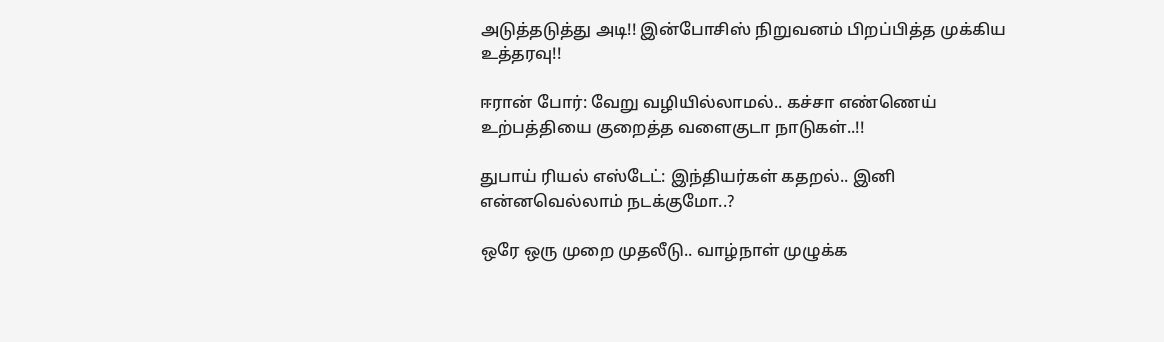அடுத்தடுத்து அடி!! இன்போசிஸ் நிறுவனம் பிறப்பித்த முக்கிய உத்தரவு!!

ஈரான் போர்: வேறு வழியில்லாமல்.. கச்சா எண்ணெய் உற்பத்தியை குறைத்த வளைகுடா நாடுகள்..!!

துபாய் ரியல் எஸ்டேட்: இந்தியர்கள் கதறல்.. இனி என்னவெல்லாம் நடக்குமோ..?

ஒரே ஒரு முறை முதலீடு.. வாழ்நாள் முழுக்க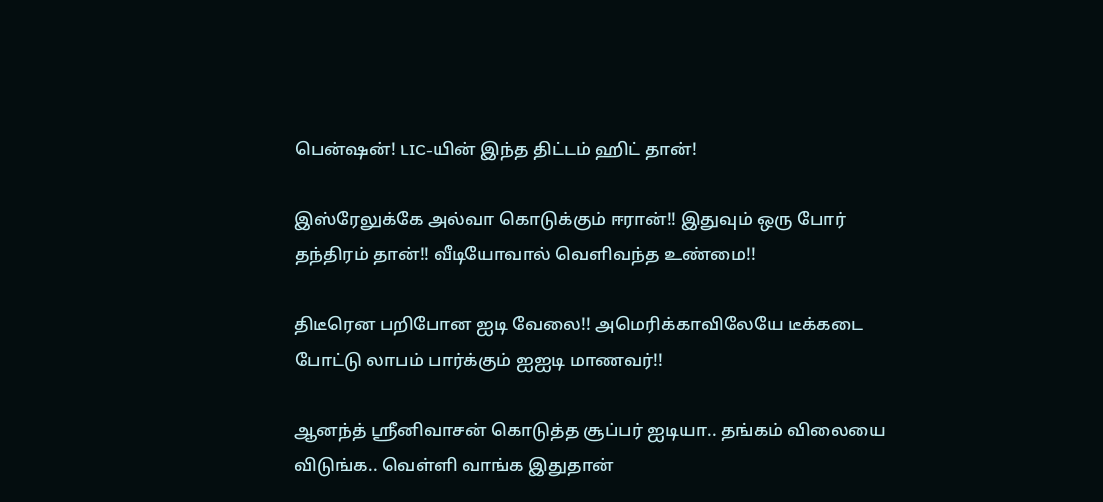பென்ஷன்! LIC-யின் இந்த திட்டம் ஹிட் தான்!

இஸ்ரேலுக்கே அல்வா கொடுக்கும் ஈரான்!! இதுவும் ஒரு போர் தந்திரம் தான்!! வீடியோவால் வெளிவந்த உண்மை!!

திடீரென பறிபோன ஐடி வேலை!! அமெரிக்காவிலேயே டீக்கடை போட்டு லாபம் பார்க்கும் ஐஐடி மாணவர்!!

ஆனந்த் ஸ்ரீனிவாசன் கொடுத்த சூப்பர் ஐடியா.. தங்கம் விலையை விடுங்க.. வெள்ளி வாங்க இதுதான்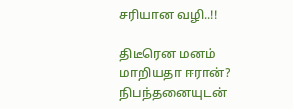சரியான வழி..!!

திடீரென மனம் மாறியதா ஈரான்? நிபந்தனையுடன்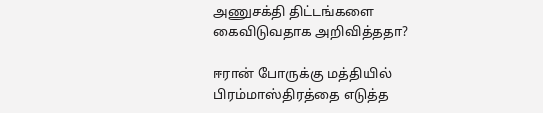அணுசக்தி திட்டங்களை கைவிடுவதாக அறிவித்ததா?

ஈரான் போருக்கு மத்தியில் பிரம்மாஸ்திரத்தை எடுத்த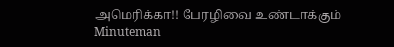அமெரிக்கா!! பேரழிவை உண்டாக்கும் Minuteman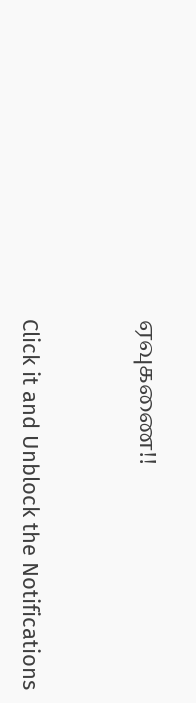ஏவுகணை!!



Click it and Unblock the Notifications